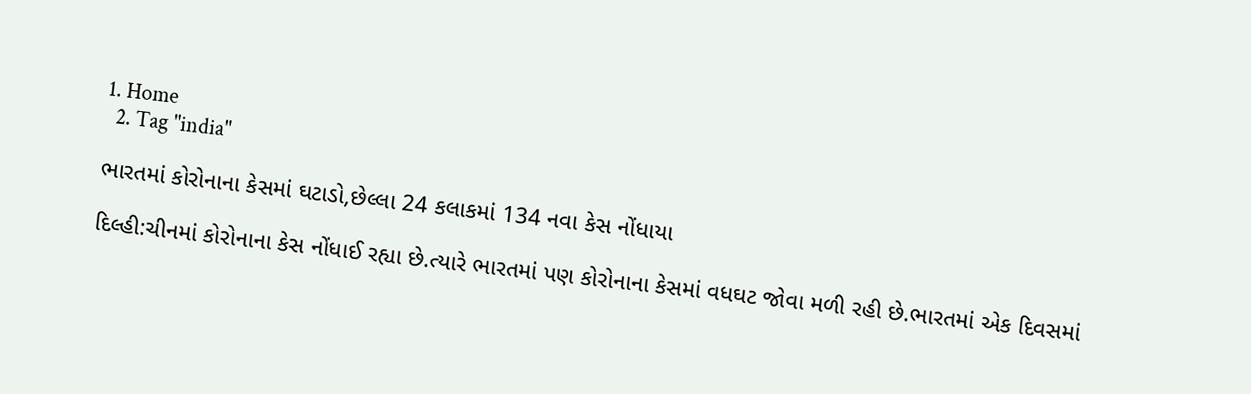1. Home
  2. Tag "india"

ભારતમાં કોરોનાના કેસમાં ઘટાડો,છેલ્લા 24 કલાકમાં 134 નવા કેસ નોંધાયા

દિલ્હી:ચીનમાં કોરોનાના કેસ નોંધાઈ રહ્યા છે.ત્યારે ભારતમાં પણ કોરોનાના કેસમાં વધઘટ જોવા મળી રહી છે.ભારતમાં એક દિવસમાં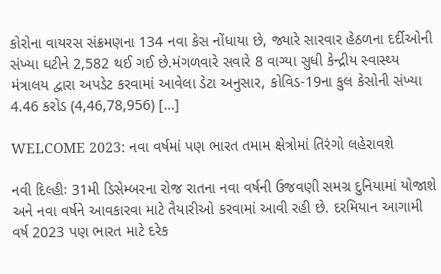કોરોના વાયરસ સંક્રમણના 134 નવા કેસ નોંધાયા છે, જ્યારે સારવાર હેઠળના દર્દીઓની સંખ્યા ઘટીને 2,582 થઈ ગઈ છે.મંગળવારે સવારે 8 વાગ્યા સુધી કેન્દ્રીય સ્વાસ્થ્ય મંત્રાલય દ્વારા અપડેટ કરવામાં આવેલા ડેટા અનુસાર, કોવિડ-19ના કુલ કેસોની સંખ્યા 4.46 કરોડ (4,46,78,956) […]

WELCOME 2023: નવા વર્ષમાં પણ ભારત તમામ ક્ષેત્રોમાં તિરંગો લહેરાવશે

નવી દિલ્હીઃ 31મી ડિસેમ્બરના રોજ રાતના નવા વર્ષની ઉજવણી સમગ્ર દુનિયામાં યોજાશે અને નવા વર્ષને આવકારવા માટે તૈયારીઓ કરવામાં આવી રહી છે. દરમિયાન આગામી વર્ષ 2023 પણ ભારત માટે દરેક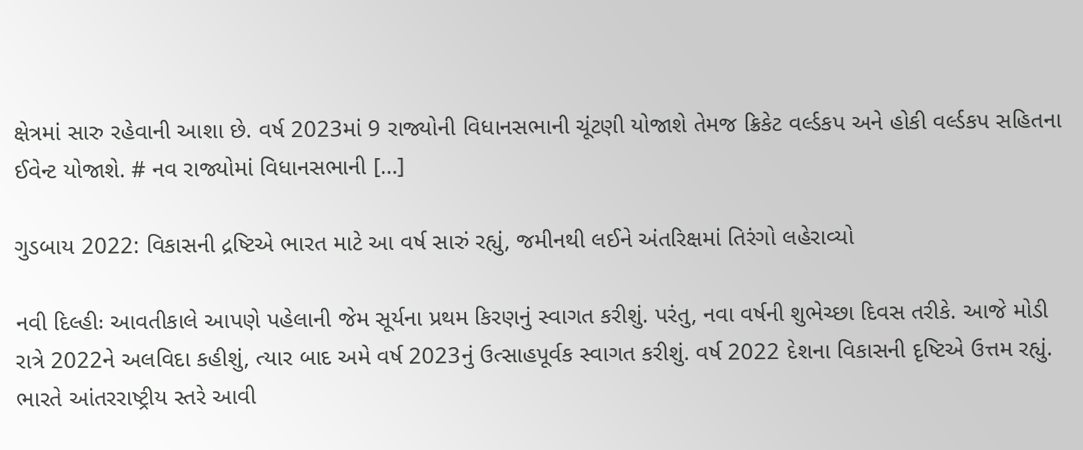ક્ષેત્રમાં સારુ રહેવાની આશા છે. વર્ષ 2023માં 9 રાજ્યોની વિધાનસભાની ચૂંટણી યોજાશે તેમજ ક્રિકેટ વર્લ્ડકપ અને હોકી વર્લ્ડકપ સહિતના ઈવેન્ટ યોજાશે. # નવ રાજ્યોમાં વિધાનસભાની […]

ગુડબાય 2022: વિકાસની દ્રષ્ટિએ ભારત માટે આ વર્ષ સારું રહ્યું, જમીનથી લઈને અંતરિક્ષમાં તિરંગો લહેરાવ્યો

નવી દિલ્હીઃ આવતીકાલે આપણે પહેલાની જેમ સૂર્યના પ્રથમ કિરણનું સ્વાગત કરીશું. પરંતુ, નવા વર્ષની શુભેચ્છા દિવસ તરીકે. આજે મોડી રાત્રે 2022ને અલવિદા કહીશું, ત્યાર બાદ અમે વર્ષ 2023નું ઉત્સાહપૂર્વક સ્વાગત કરીશું. વર્ષ 2022 દેશના વિકાસની દૃષ્ટિએ ઉત્તમ રહ્યું. ભારતે આંતરરાષ્ટ્રીય સ્તરે આવી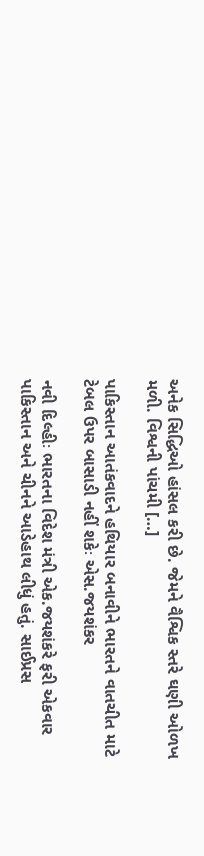અનેક સિદ્ધિઓ હાંસલ કરી છે. જેમને વૈશ્વિક સ્તરે ઘણી ઓળખ મળી. વિશ્વની પાંચમી […]

પાકિસ્તાન આતંકવાદને હથિયાર બનાવીને ભારતને વાતચીત માટે ટેબલ ઉપર બાસાડી નહીં શકેઃ એસ.જયશંકર

નવી દિલ્હીઃ ભારતના વિદેશ મંત્રી એક.જયશંકરે ફરી એકવાર પાકિસ્તાન અને ચીનને આડેહાથ લીધું હતું. સાઈપ્રસ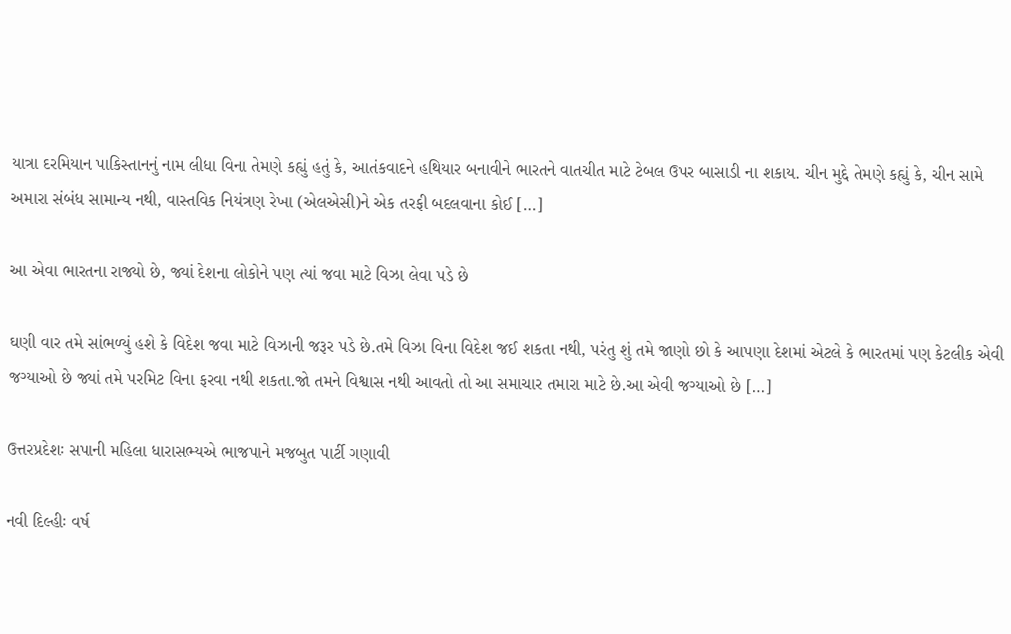યાત્રા દરમિયાન પાકિસ્તાનનું નામ લીધા વિના તેમણે કહ્યું હતું કે, આતંકવાદને હથિયાર બનાવીને ભારતને વાતચીત માટે ટેબલ ઉપર બાસાડી ના શકાય. ચીન મુદ્દે તેમણે કહ્યું કે, ચીન સામે અમારા સંબંધ સામાન્ય નથી, વાસ્તવિક નિયંત્રણ રેખા (એલએસી)ને એક તરફી બદલવાના કોઈ […]

આ એવા ભારતના રાજ્યો છે, જ્યાં દેશના લોકોને પણ ત્યાં જવા માટે વિઝા લેવા પડે છે

ઘણી વાર તમે સાંભળ્યું હશે કે વિદેશ જવા માટે વિઝાની જરૂર પડે છે.તમે વિઝા વિના વિદેશ જઈ શકતા નથી, પરંતુ શું તમે જાણો છો કે આપણા દેશમાં એટલે કે ભારતમાં પણ કેટલીક એવી જગ્યાઓ છે જ્યાં તમે પરમિટ વિના ફરવા નથી શકતા.જો તમને વિશ્વાસ નથી આવતો તો આ સમાચાર તમારા માટે છે.આ એવી જગ્યાઓ છે […]

ઉત્તરપ્રદેશઃ સપાની મહિલા ધારાસભ્યએ ભાજપાને મજબુત પાર્ટી ગણાવી

નવી દિલ્હીઃ વર્ષ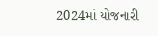2024માં યોજનારી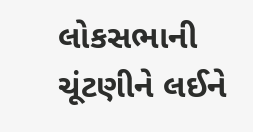લોકસભાની ચૂંટણીને લઈને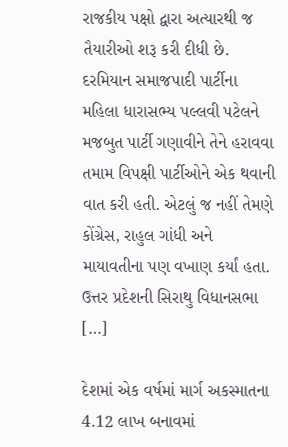રાજકીય પક્ષો દ્વારા અત્યારથી જ તૈયારીઓ શરૂ કરી દીધી છે. દરમિયાન સમાજપાદી પાર્ટીના મહિલા ધારાસભ્ય પલ્લવી પટેલને મજબુત પાર્ટી ગણાવીને તેને હરાવવા તમામ વિપક્ષી પાર્ટીઓને એક થવાની વાત કરી હતી. એટલું જ નહીં તેમણે કોંગ્રેસ, રાહુલ ગાંધી અને માયાવતીના પણ વખાણ કર્યાં હતા. ઉત્તર પ્રદેશની સિરાથુ વિધાનસભા […]

દેશમાં એક વર્ષમાં માર્ગ અકસ્માતના 4.12 લાખ બનાવમાં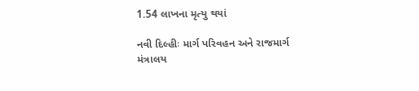1.54 લાખના મૃત્યુ થયાં

નવી દિલ્હીઃ માર્ગ પરિવહન અને રાજમાર્ગ મંત્રાલય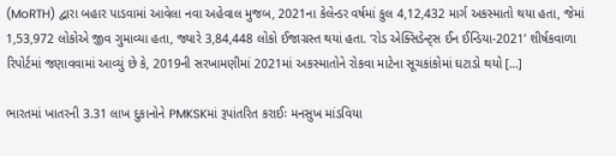(MoRTH) દ્વારા બહાર પાડવામાં આવેલા નવા અહેવાલ મુજબ, 2021ના કેલેન્ડર વર્ષમાં કુલ 4,12,432 માર્ગ અકસ્માતો થયા હતા, જેમાં 1,53,972 લોકોએ જીવ ગુમાવ્યા હતા, જ્યારે 3,84,448 લોકો ઈજાગ્રસ્ત થયાં હતા. ‘રોડ એક્સિડેન્ટ્સ ઈન ઈન્ડિયા-2021’ શીર્ષકવાળા રિપોર્ટમાં જણાવવામાં આવ્યું છે કે, 2019ની સરખામણીમાં 2021માં અકસ્માતોને રોકવા માટેના સૂચકાંકોમાં ઘટાડો થયો […]

ભારતમાં ખાતરની 3.31 લાખ દુકાનોને PMKSKમાં રૂપાંતરિત કરાઈઃ મનસુખ માંડવિયા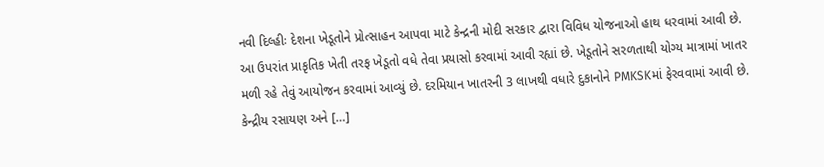નવી દિલ્હીઃ દેશના ખેડૂતોને પ્રોત્સાહન આપવા માટે કેન્દ્રની મોદી સરકાર દ્વારા વિવિધ યોજનાઓ હાથ ધરવામાં આવી છે. આ ઉપરાંત પ્રાકૃતિક ખેતી તરફ ખેડૂતો વધે તેવા પ્રયાસો કરવામાં આવી રહ્યાં છે. ખેડૂતોને સરળતાથી યોગ્ય માત્રામાં ખાતર મળી રહે તેવું આયોજન કરવામાં આવ્યું છે. દરમિયાન ખાતરની 3 લાખથી વધારે દુકાનોને PMKSKમાં ફેરવવામાં આવી છે. કેન્દ્રીય રસાયણ અને […]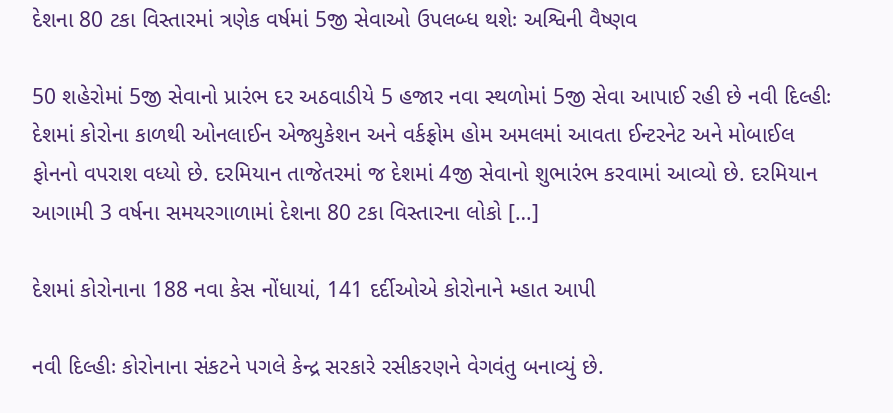દેશના 80 ટકા વિસ્તારમાં ત્રણેક વર્ષમાં 5જી સેવાઓ ઉપલબ્ધ થશેઃ અશ્વિની વૈષ્ણવ

50 શહેરોમાં 5જી સેવાનો પ્રારંભ દર અઠવાડીયે 5 હજાર નવા સ્થળોમાં 5જી સેવા આપાઈ રહી છે નવી દિલ્હીઃ દેશમાં કોરોના કાળથી ઓનલાઈન એજ્યુકેશન અને વર્કફ્રોમ હોમ અમલમાં આવતા ઈન્ટરનેટ અને મોબાઈલ ફોનનો વપરાશ વધ્યો છે. દરમિયાન તાજેતરમાં જ દેશમાં 4જી સેવાનો શુભારંભ કરવામાં આવ્યો છે. દરમિયાન આગામી 3 વર્ષના સમયરગાળામાં દેશના 80 ટકા વિસ્તારના લોકો […]

દેશમાં કોરોનાના 188 નવા કેસ નોંધાયાં, 141 દર્દીઓએ કોરોનાને મ્હાત આપી

નવી દિલ્હીઃ કોરોનાના સંકટને પગલે કેન્દ્ર સરકારે રસીકરણને વેગવંતુ બનાવ્યું છે.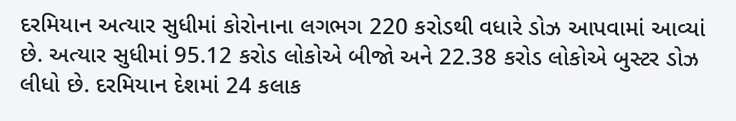દરમિયાન અત્યાર સુધીમાં કોરોનાના લગભગ 220 કરોડથી વધારે ડોઝ આપવામાં આવ્યાં છે. અત્યાર સુધીમાં 95.12 કરોડ લોકોએ બીજો અને 22.38 કરોડ લોકોએ બુસ્ટર ડોઝ લીધો છે. દરમિયાન દેશમાં 24 કલાક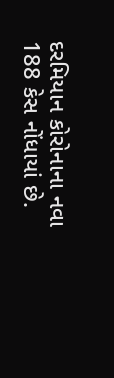દરમિયાન કોરોનાના નવા 188 કેસ નોંધાયાં છે.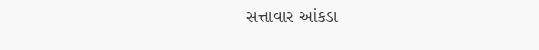સત્તાવાર આંકડા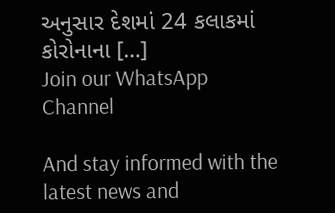અનુસાર દેશમાં 24 કલાકમાં કોરોનાના […]
Join our WhatsApp Channel

And stay informed with the latest news and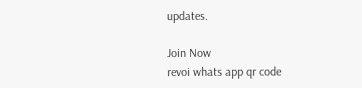updates.

Join Now
revoi whats app qr code